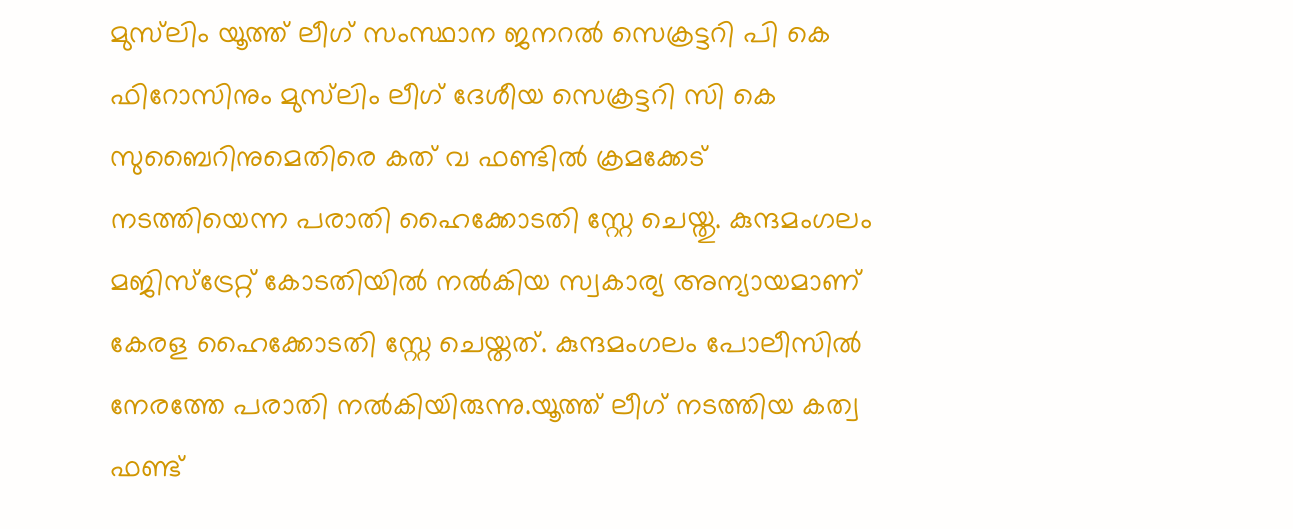മുസ്‌ലിം യൂത്ത് ലീഗ് സംസ്ഥാന ജനറൽ സെക്രട്ടറി പി കെ ഫിറോസിനും മുസ്‌ലിം ലീഗ് ദേശീയ സെക്രട്ടറി സി കെ സുബൈറിനുമെതിരെ കത് വ ഫണ്ടിൽ ക്രമക്കേട് നടത്തിയെന്ന പരാതി ഹൈക്കോടതി സ്റ്റേ ചെയ്തു. കുന്ദമംഗലം മജിസ്ട്രേറ്റ് കോടതിയിൽ നൽകിയ സ്വകാര്യ അന്യായമാണ് കേരള ഹൈക്കോടതി സ്റ്റേ ചെയ്തത്. കുന്ദമംഗലം പോലീസിൽ നേരത്തേ പരാതി നൽകിയിരുന്നു.യൂത്ത് ലീഗ് നടത്തിയ കത്വ ഫണ്ട്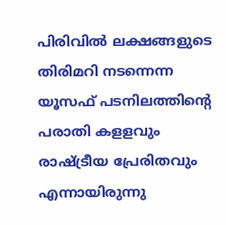പിരിവിൽ ലക്ഷങ്ങളുടെ തിരിമറി നടന്നെന്ന യൂസഫ് പടനിലത്തിന്‍റെ പരാതി കളളവും രാഷ്ട്രീയ പ്രേരിതവും എന്നായിരുന്നു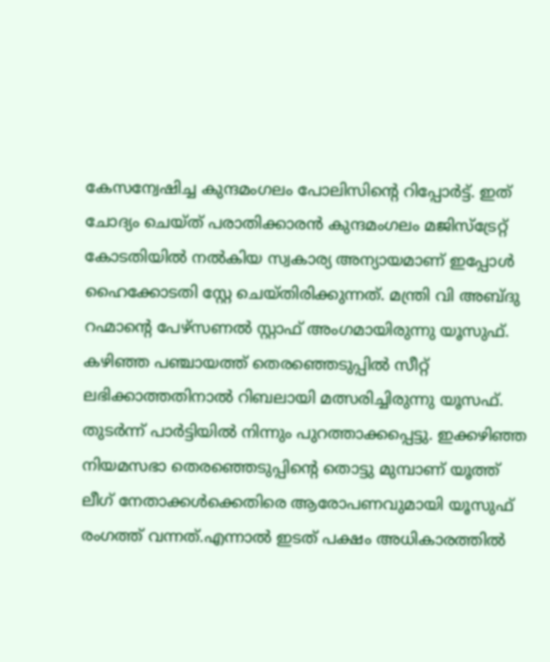കേസന്വേഷിച്ച കുന്ദമംഗലം പോലിസിന്റെ റിപ്പോർട്ട്. ഇത് ചോദ്യം ചെയ്ത് പരാതിക്കാരൻ കുന്ദമംഗലം മജിസ്ട്രേറ്റ് കോടതിയിൽ നൽകിയ സ്വകാര്യ അന്യായമാണ് ഇപ്പോൾ ഹൈക്കോടതി സ്റ്റേ ചെയ്തിരിക്കുന്നത്. മന്ത്രി വി അബ്ദു റഹ്മാൻ്റെ പേഴ്സണൽ സ്റ്റാഫ് അംഗമായിരുന്നു യൂസുഫ്. കഴിഞ്ഞ പഞ്ചായത്ത് തെരഞ്ഞെടുപ്പിൽ സീറ്റ് ലഭിക്കാത്തതിനാൽ റിബലായി മത്സരിച്ചിരുന്നു യൂസഫ്. തുടർന്ന് പാർട്ടിയിൽ നിന്നും പുറത്താക്കപ്പെട്ടു. ഇക്കഴിഞ്ഞ നിയമസഭാ തെരഞ്ഞെടുപ്പിൻ്റെ തൊട്ടു മുമ്പാണ് യൂത്ത് ലീഗ് നേതാക്കൾക്കെതിരെ ആരോപണവുമായി യൂസുഫ് രംഗത്ത് വന്നത്.എന്നാൽ ഇടത് പക്ഷം അധികാരത്തിൽ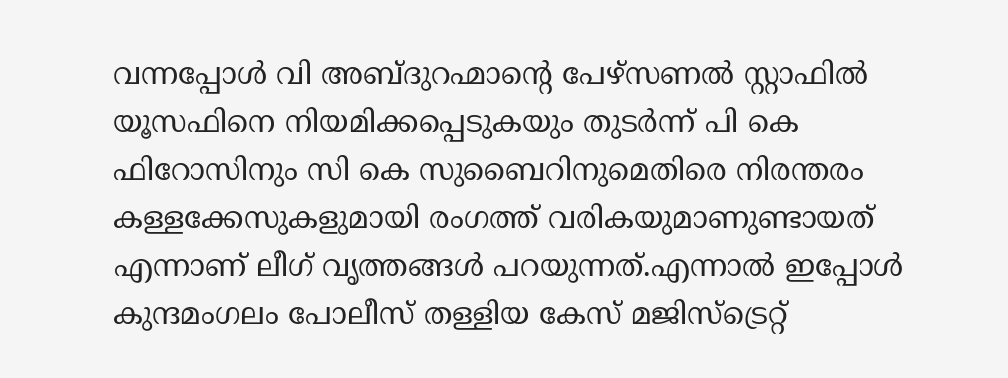വന്നപ്പോൾ വി അബ്ദുറഹ്മാൻ്റെ പേഴ്സണൽ സ്റ്റാഫിൽ യൂസഫിനെ നിയമിക്കപ്പെടുകയും തുടർന്ന് പി കെ ഫിറോസിനും സി കെ സുബൈറിനുമെതിരെ നിരന്തരം കള്ളക്കേസുകളുമായി രംഗത്ത് വരികയുമാണുണ്ടായത് എന്നാണ് ലീഗ് വൃത്തങ്ങൾ പറയുന്നത്.എന്നാൽ ഇപ്പോൾ കുന്ദമംഗലം പോലീസ് തള്ളിയ കേസ് മജിസ്ട്രെറ്റ്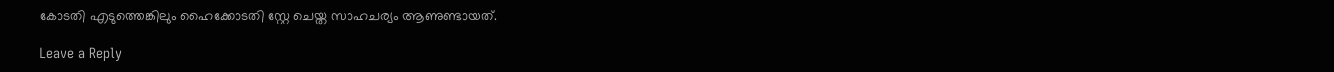കോടതി എടുത്തെങ്കിലും ഹൈക്കോടതി സ്റ്റേ ചെയ്ത സാഹചര്യം ആണുണ്ടായത്.

Leave a Reply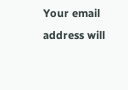Your email address will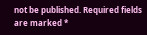not be published. Required fields are marked *